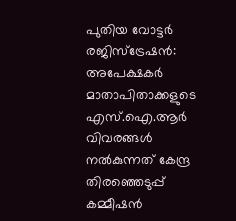പുതിയ വോട്ടർ രജിസ്ട്രേഷൻ: അപേക്ഷകർ മാതാപിതാക്കളുടെ എസ്.ഐ.ആർ വിവരങ്ങൾ നൽകുന്നത് കേന്ദ്ര തിരഞ്ഞെടുപ്പ് കമ്മീഷൻ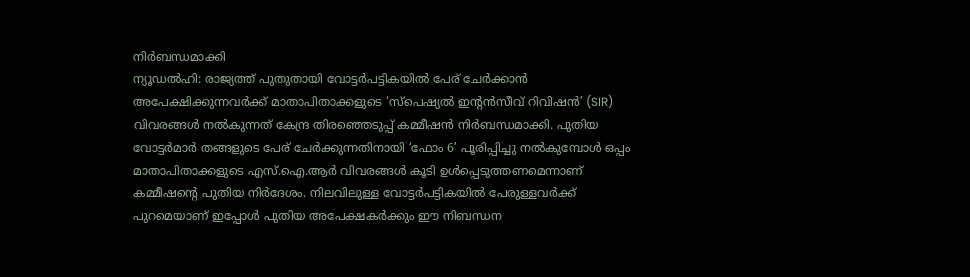നിർബന്ധമാക്കി
ന്യൂഡൽഹി: രാജ്യത്ത് പുതുതായി വോട്ടർപട്ടികയിൽ പേര് ചേർക്കാൻ അപേക്ഷിക്കുന്നവർക്ക് മാതാപിതാക്കളുടെ ‘സ്പെഷ്യൽ ഇന്റൻസീവ് റിവിഷൻ’ (SIR) വിവരങ്ങൾ നൽകുന്നത് കേന്ദ്ര തിരഞ്ഞെടുപ്പ് കമ്മീഷൻ നിർബന്ധമാക്കി. പുതിയ വോട്ടർമാർ തങ്ങളുടെ പേര് ചേർക്കുന്നതിനായി ‘ഫോം 6’ പൂരിപ്പിച്ചു നൽകുമ്പോൾ ഒപ്പം മാതാപിതാക്കളുടെ എസ്.ഐ.ആർ വിവരങ്ങൾ കൂടി ഉൾപ്പെടുത്തണമെന്നാണ് കമ്മീഷന്റെ പുതിയ നിർദേശം. നിലവിലുള്ള വോട്ടർപട്ടികയിൽ പേരുള്ളവർക്ക് പുറമെയാണ് ഇപ്പോൾ പുതിയ അപേക്ഷകർക്കും ഈ നിബന്ധന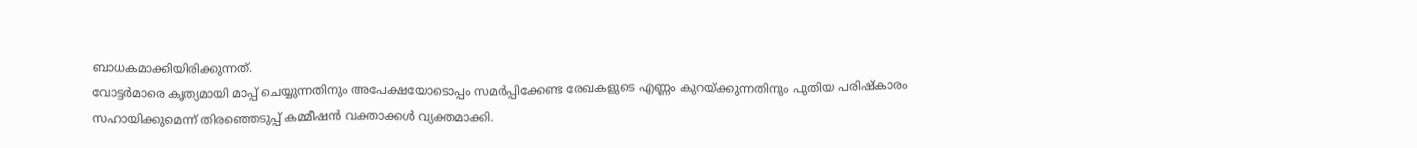ബാധകമാക്കിയിരിക്കുന്നത്.
വോട്ടർമാരെ കൃത്യമായി മാപ്പ് ചെയ്യുന്നതിനും അപേക്ഷയോടൊപ്പം സമർപ്പിക്കേണ്ട രേഖകളുടെ എണ്ണം കുറയ്ക്കുന്നതിനും പുതിയ പരിഷ്കാരം സഹായിക്കുമെന്ന് തിരഞ്ഞെടുപ്പ് കമ്മീഷൻ വക്താക്കൾ വ്യക്തമാക്കി.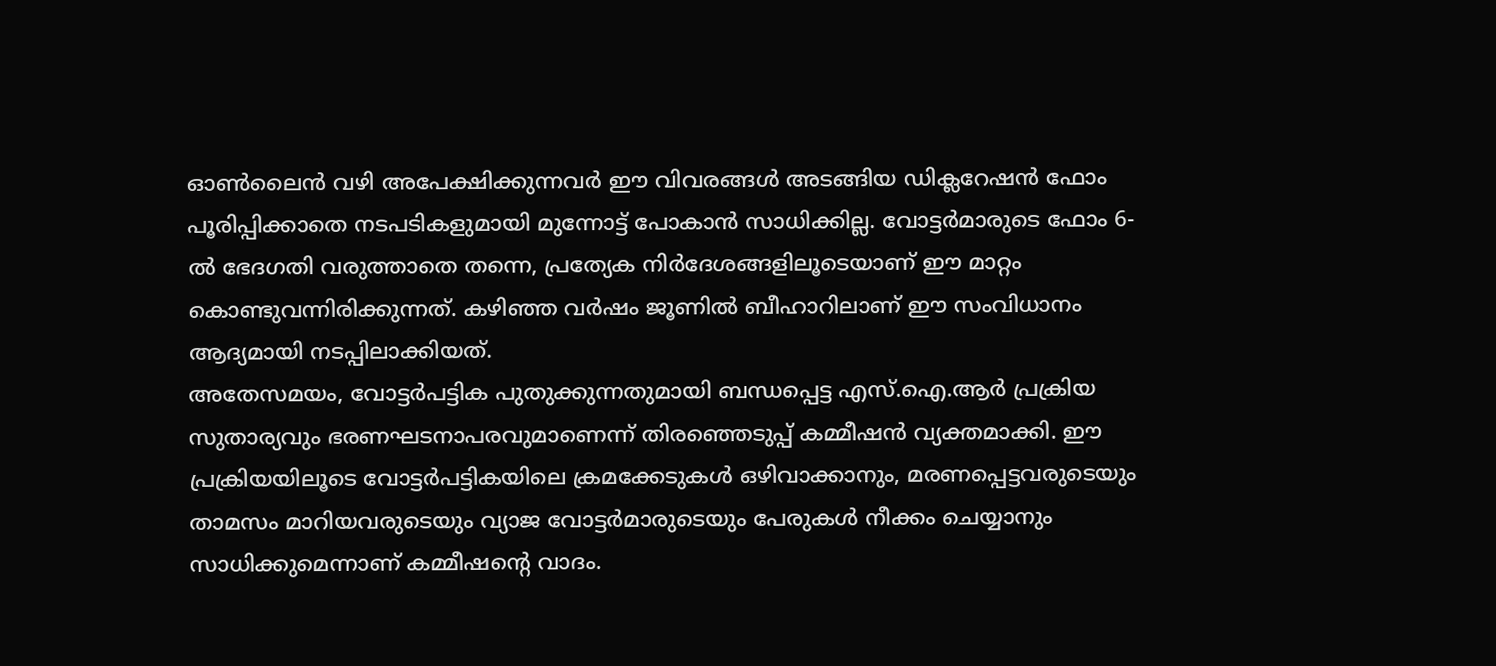ഓൺലൈൻ വഴി അപേക്ഷിക്കുന്നവർ ഈ വിവരങ്ങൾ അടങ്ങിയ ഡിക്ലറേഷൻ ഫോം പൂരിപ്പിക്കാതെ നടപടികളുമായി മുന്നോട്ട് പോകാൻ സാധിക്കില്ല. വോട്ടർമാരുടെ ഫോം 6-ൽ ഭേദഗതി വരുത്താതെ തന്നെ, പ്രത്യേക നിർദേശങ്ങളിലൂടെയാണ് ഈ മാറ്റം കൊണ്ടുവന്നിരിക്കുന്നത്. കഴിഞ്ഞ വർഷം ജൂണിൽ ബീഹാറിലാണ് ഈ സംവിധാനം ആദ്യമായി നടപ്പിലാക്കിയത്.
അതേസമയം, വോട്ടർപട്ടിക പുതുക്കുന്നതുമായി ബന്ധപ്പെട്ട എസ്.ഐ.ആർ പ്രക്രിയ സുതാര്യവും ഭരണഘടനാപരവുമാണെന്ന് തിരഞ്ഞെടുപ്പ് കമ്മീഷൻ വ്യക്തമാക്കി. ഈ പ്രക്രിയയിലൂടെ വോട്ടർപട്ടികയിലെ ക്രമക്കേടുകൾ ഒഴിവാക്കാനും, മരണപ്പെട്ടവരുടെയും താമസം മാറിയവരുടെയും വ്യാജ വോട്ടർമാരുടെയും പേരുകൾ നീക്കം ചെയ്യാനും സാധിക്കുമെന്നാണ് കമ്മീഷന്റെ വാദം.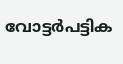വോട്ടർപട്ടിക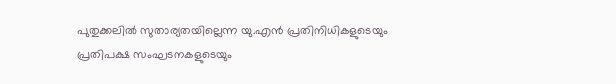പുതുക്കലിൽ സുതാര്യതയില്ലെന്ന യു.എൻ പ്രതിനിധികളുടെയും പ്രതിപക്ഷ സംഘടനകളുടെയും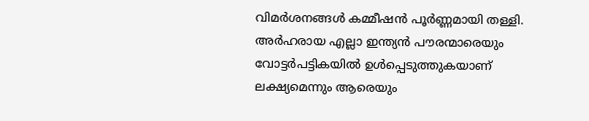വിമർശനങ്ങൾ കമ്മീഷൻ പൂർണ്ണമായി തള്ളി. അർഹരായ എല്ലാ ഇന്ത്യൻ പൗരന്മാരെയും വോട്ടർപട്ടികയിൽ ഉൾപ്പെടുത്തുകയാണ് ലക്ഷ്യമെന്നും ആരെയും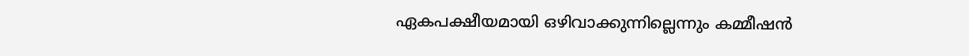ഏകപക്ഷീയമായി ഒഴിവാക്കുന്നില്ലെന്നും കമ്മീഷൻ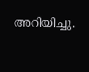അറിയിച്ചു.